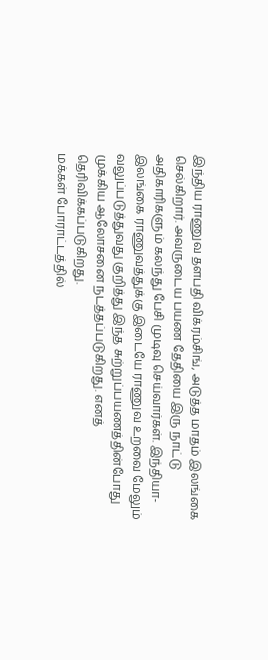இந்திய ராணுவ தளபதி விக்ரம்சிங், அடுத்த மாதம் இலங்கை செல்கிறார். அவருடைய பயண தேதியை இரு நாட்டு அதிகாரிகளும் கலந்து பேசி முடிவு செய்வார்கள். இந்தியா- இலங்கை ராணுவத்துக்கு இடையே ராணுவ உறவை மேலும் வலுப்படுத்துவது குறித்து இந்த சுற்றுப்பயணத்தின்போது முக்கிய ஆலோசனை நடத்தப்படுகிறது. எனத் தெரிவிக்கப்படுகிறது.
மக்கள் போராட்டத்தில்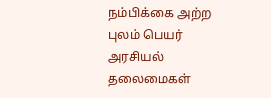நம்பிக்கை அற்ற புலம் பெயர் அரசியல் தலைமைகள்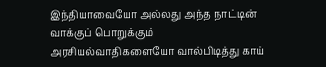இந்தியாவையோ அல்லது அந்த நாட்டின் வாக்குப் பொறுக்கும் அரசியல்வாதிகளையோ வால்பிடித்து காய்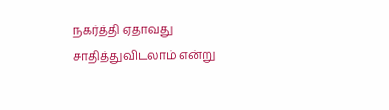நகர்த்தி ஏதாவது சாதித்துவிடலாம் என்று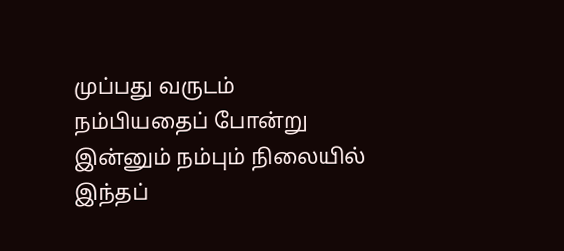முப்பது வருடம் நம்பியதைப் போன்று இன்னும் நம்பும் நிலையில் இந்தப்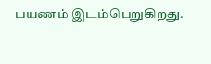பயணம் இடம்பெறுகிறது.